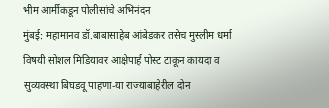भीम आर्मीकडून पोलीसांचे अभिनंदन
मुंबई: महामानव डॉ.बाबासाहेब आंबेडकर तसेच मुस्लीम धर्मा विषयी सोशल मिडियावर आक्षेपार्ह पोस्ट टाकून कायदा व सुव्यवस्था बिघडवू पाहणा-या राज्याबाहेरील दोन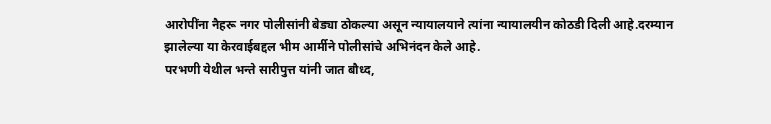आरोपींना नैहरू नगर पोलीसांनी बेड्या ठोकल्या असून न्यायालयाने त्यांना न्यायालयीन कोठडी दिली आहे.दरम्यान झालेल्या या केरवाईबद्दल भीम आर्मीने पोलीसांचे अभिनंदन केले आहे.
परभणी येथील भन्ते सारीपुत्त यांनी जात बौध्द,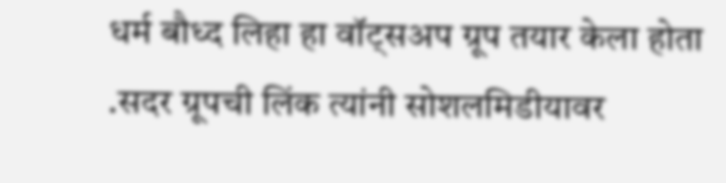धर्म बौध्द लिहा हा वॉट्सअप ग्रूप तयार केला होता .सदर ग्रूपची लिंक त्यांनी सोशलमिडीयावर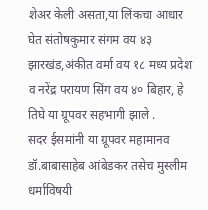शेअर केली असता,या लिंकचा आधार घेत संतोषकुमार संगम वय ४३ झारखंड,अंकीत वर्मा वय १८ मध्य प्रदेश व नरेंद्र परायण सिंग वय ४० बिहार, हे तिघे या ग्रूपवर सहभागी झाले .
सदर ईसमांनी या ग्रूपवर महामानव डॉ.बाबासाहेब आंबेडकर तसेच मुस्लीम धर्माविषयी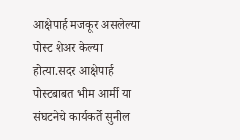आक्षेपार्ह मजकूर असलेल्या पोस्ट शेअर केल्या होत्या.सदर आक्षेपार्ह पोस्टबाबत भीम आर्मी या संघटनेचे कार्यकर्ते सुनील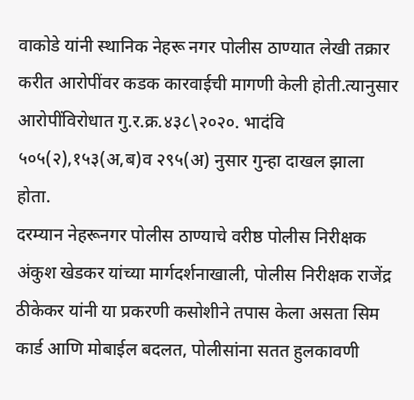वाकोडे यांनी स्थानिक नेहरू नगर पोलीस ठाण्यात लेखी तक्रार करीत आरोपींवर कडक कारवाईची मागणी केली होती.त्यानुसार आरोपींविरोधात गु.र.क्र.४३८\२०२०. भादंवि ५०५(२),१५३(अ,ब)व २९५(अ) नुसार गुन्हा दाखल झाला होता.
दरम्यान नेहरूनगर पोलीस ठाण्याचे वरीष्ठ पोलीस निरीक्षक अंकुश खेडकर यांच्या मार्गदर्शनाखाली, पोलीस निरीक्षक राजेंद्र ठीकेकर यांनी या प्रकरणी कसोशीने तपास केला असता सिम कार्ड आणि मोबाईल बदलत, पोलीसांना सतत हुलकावणी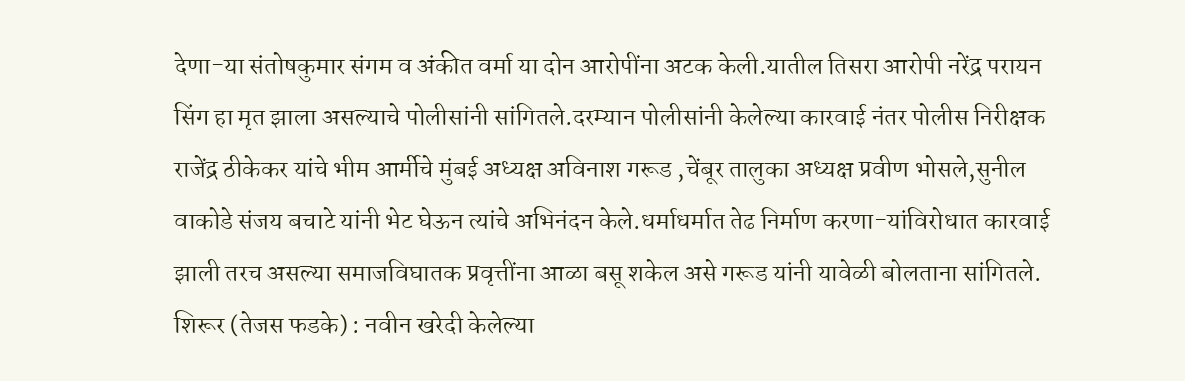देणा-या संतोषकुमार संगम व अंकीत वर्मा या दोन आरोपींना अटक केली.यातील तिसरा आरोपी नरेंद्र परायन सिंग हा मृत झाला असल्याचे पोलीसांनी सांगितले.दरम्यान पोलीसांनी केलेल्या कारवाई नंतर पोलीस निरीक्षक राजेंद्र ठीकेकर यांचे भीम आर्मीचे मुंबई अध्यक्ष अविनाश गरूड ,चेंबूर तालुका अध्यक्ष प्रवीण भोसले,सुनील वाकोडे संजय बचाटे यांनी भेट घेऊन त्यांचे अभिनंदन केले.धर्माधर्मात तेढ निर्माण करणा-यांविरोधात कारवाई झाली तरच असल्या समाजविघातक प्रवृत्तींना आळा बसू शकेल असे गरूड यांनी यावेळी बोलताना सांगितले.
शिरूर (तेजस फडके) : नवीन खरेदी केलेल्या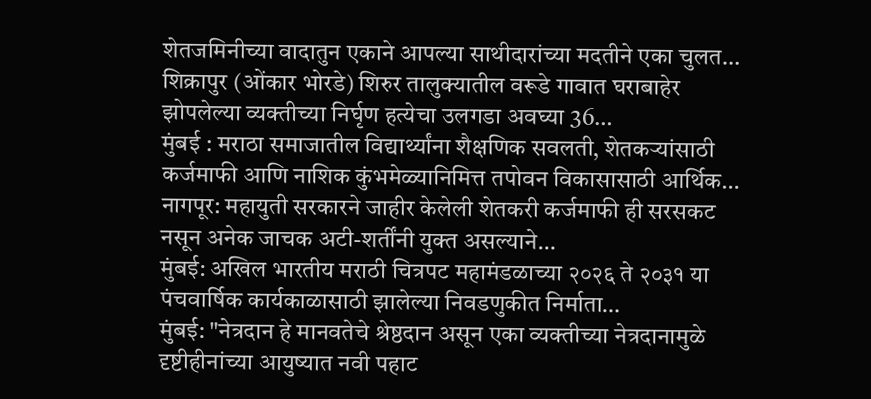शेतजमिनीच्या वादातुन एकाने आपल्या साथीदारांच्या मदतीने एका चुलत…
शिक्रापुर (ओंकार भोरडे) शिरुर तालुक्यातील वरूडे गावात घराबाहेर झोपलेल्या व्यक्तीच्या निर्घृण हत्येचा उलगडा अवघ्या 36…
मुंबई : मराठा समाजातील विद्यार्थ्यांना शैक्षणिक सवलती, शेतकऱ्यांसाठी कर्जमाफी आणि नाशिक कुंभमेळ्यानिमित्त तपोवन विकासासाठी आर्थिक…
नागपूर: महायुती सरकारने जाहीर केलेली शेतकरी कर्जमाफी ही सरसकट नसून अनेक जाचक अटी-शर्तींनी युक्त असल्याने…
मुंबई: अखिल भारतीय मराठी चित्रपट महामंडळाच्या २०२६ ते २०३१ या पंचवार्षिक कार्यकाळासाठी झालेल्या निवडणुकीत निर्माता…
मुंबई: "नेत्रदान हे मानवतेचे श्रेष्ठदान असून एका व्यक्तीच्या नेत्रदानामुळे दृष्टीहीनांच्या आयुष्यात नवी पहाट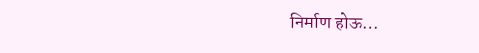निर्माण होऊ…